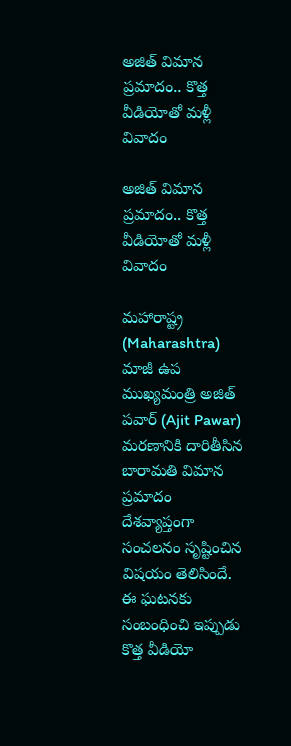అజిత్‌ విమాన ప్రమాదం.. కొత్త వీడియోతో మళ్లీ వివాదం

అజిత్‌ విమాన ప్రమాదం.. కొత్త వీడియోతో మళ్లీ వివాదం

మహారాష్ట్ర (Maharashtra) మాజీ ఉప ముఖ్యమంత్రి అజిత్ ప‌వార్‌ (Ajit Pawar) మరణానికి దారితీసిన బారామతి విమాన ప్రమాదం దేశవ్యాప్తంగా సంచలనం సృష్టించిన విషయం తెలిసిందే. ఈ ఘటనకు సంబంధించి ఇప్పుడు కొత్త వీడియో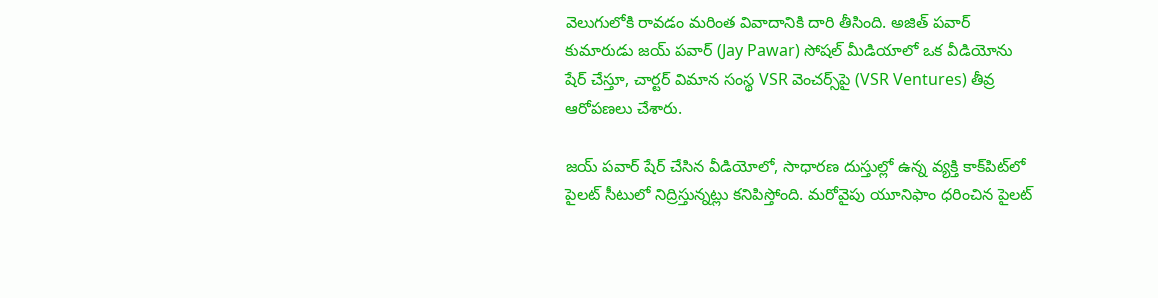వెలుగులోకి రావడం మరింత వివాదానికి దారి తీసింది. అజిత్ పవార్ కుమారుడు జ‌య్‌ ప‌వార్‌ (Jay Pawar) సోషల్ మీడియాలో ఒక వీడియోను షేర్ చేస్తూ, చార్టర్ విమాన సంస్థ VSR వెంచర్స్‌పై (VSR Ventures) తీవ్ర ఆరోపణలు చేశారు.

జయ్ పవార్ షేర్ చేసిన వీడియోలో, సాధారణ దుస్తుల్లో ఉన్న వ్యక్తి కాక్‌పిట్‌లో పైలట్ సీటులో నిద్రిస్తున్నట్లు కనిపిస్తోంది. మరోవైపు యూనిఫాం ధరించిన పైలట్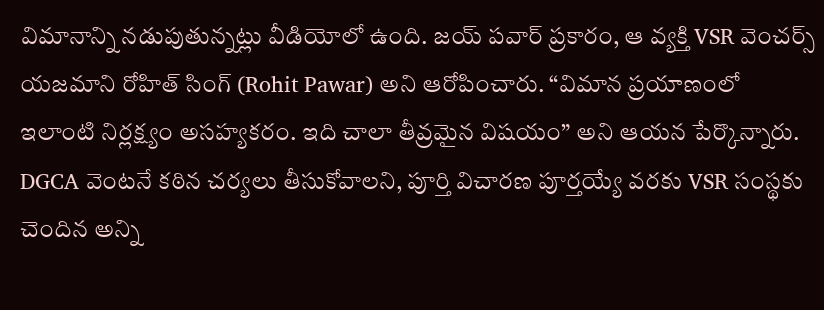విమానాన్ని నడుపుతున్నట్లు వీడియోలో ఉంది. జయ్ పవార్ ప్రకారం, ఆ వ్యక్తి VSR వెంచర్స్ యజమాని రోహిత్ సింగ్ (Rohit Pawar) అని ఆరోపించారు. “విమాన ప్రయాణంలో ఇలాంటి నిర్లక్ష్యం అసహ్యకరం. ఇది చాలా తీవ్రమైన విషయం” అని ఆయన పేర్కొన్నారు. DGCA వెంటనే కఠిన చర్యలు తీసుకోవాలని, పూర్తి విచారణ పూర్తయ్యే వరకు VSR సంస్థకు చెందిన అన్ని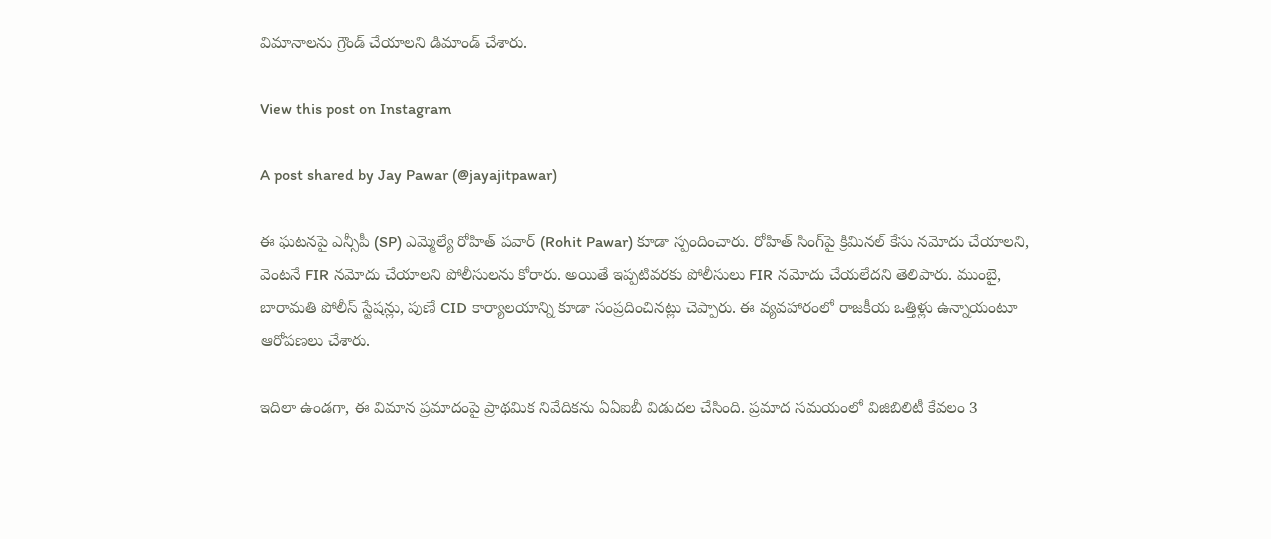విమానాలను గ్రౌండ్ చేయాలని డిమాండ్ చేశారు.

View this post on Instagram

A post shared by Jay Pawar (@jayajitpawar)

ఈ ఘటనపై ఎన్సీపీ (SP) ఎమ్మెల్యే రోహిత్ ప‌వార్‌ (Rohit Pawar) కూడా స్పందించారు. రోహిత్ సింగ్‌పై క్రిమినల్ కేసు నమోదు చేయాలని, వెంటనే FIR నమోదు చేయాలని పోలీసులను కోరారు. అయితే ఇప్పటివరకు పోలీసులు FIR నమోదు చేయలేదని తెలిపారు. ముంబై, బారామతి పోలీస్ స్టేషన్లు, పుణే CID కార్యాలయాన్ని కూడా సంప్రదించినట్లు చెప్పారు. ఈ వ్యవహారంలో రాజకీయ ఒత్తిళ్లు ఉన్నాయంటూ ఆరోపణలు చేశారు.

ఇదిలా ఉండగా, ఈ విమాన ప్రమాదంపై ప్రాథమిక నివేదికను ఏఏఐబీ విడుదల చేసింది. ప్రమాద సమయంలో విజిబిలిటీ కేవలం 3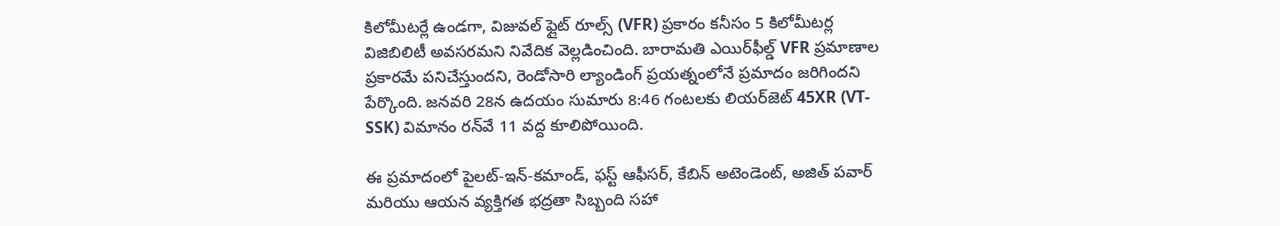కిలోమీటర్లే ఉండగా, విజువ‌ల్ ఫ్లైట్ రూల్స్ (VFR) ప్రకారం కనీసం 5 కిలోమీటర్ల విజిబిలిటీ అవసరమని నివేదిక వెల్లడించింది. బారామతి ఎయిర్‌ఫీల్డ్ VFR ప్రమాణాల ప్రకారమే పనిచేస్తుందని, రెండోసారి ల్యాండింగ్ ప్రయత్నంలోనే ప్రమాదం జరిగిందని పేర్కొంది. జనవరి 28న ఉదయం సుమారు 8:46 గంటలకు లియ‌ర్‌జెట్‌ 45XR (VT-SSK) విమానం రన్‌వే 11 వద్ద కూలిపోయింది.

ఈ ప్రమాదంలో పైలట్-ఇన్-కమాండ్, ఫస్ట్ ఆఫీసర్, కేబిన్ అటెండెంట్, అజిత్ పవార్ మరియు ఆయన వ్యక్తిగత భద్రతా సిబ్బంది సహా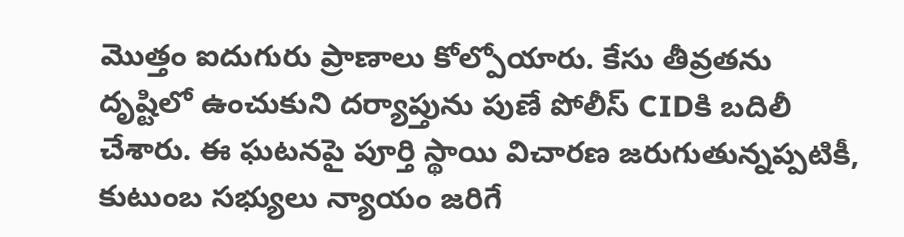మొత్తం ఐదుగురు ప్రాణాలు కోల్పోయారు. కేసు తీవ్రతను దృష్టిలో ఉంచుకుని దర్యాప్తును పుణే పోలీస్ CIDకి బదిలీ చేశారు. ఈ ఘటనపై పూర్తి స్థాయి విచారణ జరుగుతున్నప్పటికీ, కుటుంబ సభ్యులు న్యాయం జరిగే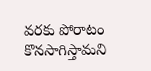వరకు పోరాటం కొనసాగిస్తామని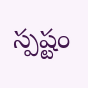స్పష్టం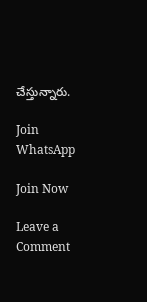చేస్తున్నారు.

Join WhatsApp

Join Now

Leave a Comment